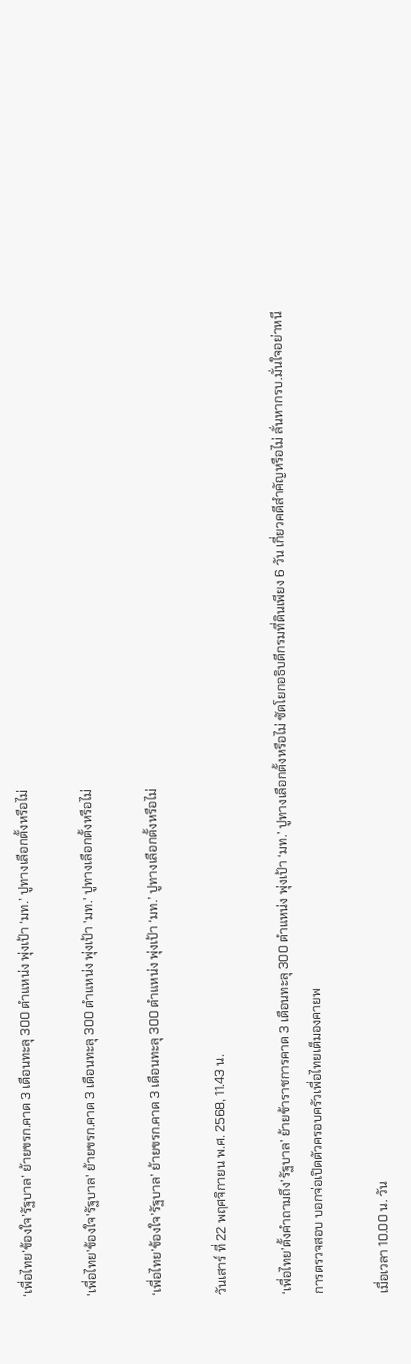‘เพื่อไทย’ข้องใจ’รัฐบาล’ ย้ายขรก.คาด 3 เดือนทะลุ 300 ตำแหน่ง พุ่งเป้า ‘มท.’ ปูทางเลือกตั้งหรือไม่

'เพื่อไทย'ข้องใจ'รัฐบาล' ย้ายขรก.คาด 3 เดือนทะลุ 300 ตำแหน่ง พุ่งเป้า 'มท.' ปูทางเลือกตั้งหรือไม่

‘เพื่อไทย’ข้องใจ’รัฐบาล’ ย้ายขรก.คาด 3 เดือนทะลุ 300 ตำแหน่ง พุ่งเป้า ‘มท.’ ปูทางเลือกตั้งหรือไม่

วันเสาร์ ที่ 22 พฤศจิกายน พ.ศ. 2568, 11.43 น.

‘เพื่อไทย’ตั้งคำถามถึง’รัฐบาล’ ย้ายข้าราชการคาด 3 เดือนทะลุ 300 ตำแหน่ง พุ่งเป้า ‘มท.’ ปูทางเลือกตั้งหรือไม่ ซัดโยกอธิบดีกรมที่ดินเพียง 6 วัน เกี่ยวคดีสำคัญหรือไม่ ลั่นหากรบ.มั่นใจอย่าหนีการตรวจสอบ บอกจ่อเปิดตัวครอบครัวเพื่อไทยเต็มองคายพ

เมื่อเวลา 10.00 น. วัน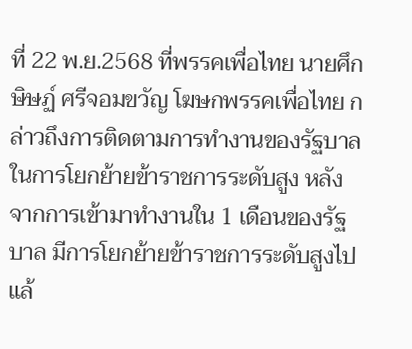ที่ 22 พ.ย.2568 ที่พรรคเพื่อไทย นายศึกษิษฏ์ ศรีจอมขวัญ โฆษกพรรคเพื่อไทย กล่าวถึงการติดตามการทำงานของรัฐบาล ในการโยกย้ายข้าราชการระดับสูง หลังจากการเข้ามาทำงานใน 1 เดือนของรัฐบาล มีการโยกย้ายข้าราชการระดับสูงไปแล้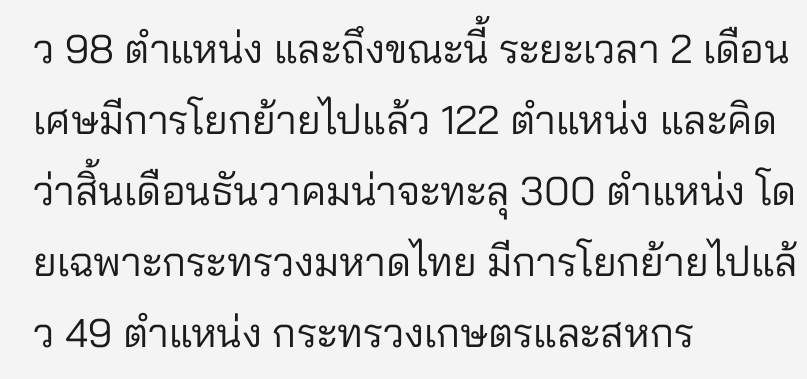ว 98 ตำแหน่ง และถึงขณะนี้ ระยะเวลา 2 เดือนเศษมีการโยกย้ายไปแล้ว 122 ตำแหน่ง และคิดว่าสิ้นเดือนธันวาคมน่าจะทะลุ 300 ตำแหน่ง โดยเฉพาะกระทรวงมหาดไทย มีการโยกย้ายไปแล้ว 49 ตำแหน่ง กระทรวงเกษตรและสหกร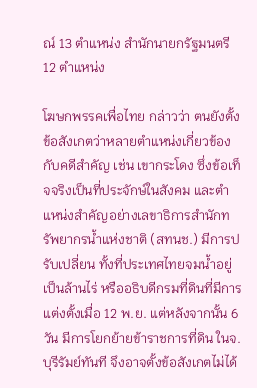ณ์ 13 ตำแหน่ง สำนักนายกรัฐมนตรี 12 ตำแหน่ง

โฆษกพรรคเพื่อไทย กล่าวว่า ตนยังตั้งข้อสังเกตว่าหลายตำแหน่งเกี่ยวข้องกับคดีสำคัญ เช่น เขากระโดง ซึ่งข้อเท็จจริงเป็นที่ประจักษ์ในสังคม และตำแหน่งสำคัญอย่างเลขาธิการสำนักทรัพยากรน้ำแห่งชาติ (สทนช.) มีการปรับเปลี่ยน ทั้งที่ประเทศไทยจมน้ำอยู่เป็นล้านไร่ หรืออธิบดีกรมที่ดินที่มีการแต่งตั้งเมื่อ 12 พ.ย. แต่หลังจากนั้น 6 วัน มีการโยกย้ายข้าราชการที่ดิน ในจ.บุรีรัมย์ทันที จึงอาจตั้งข้อสังเกตไม่ได้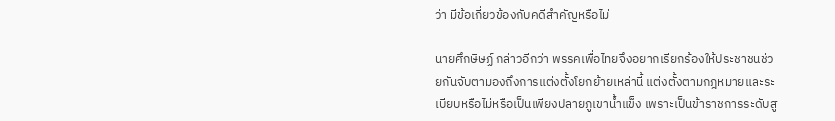ว่า มีข้อเกี่ยวข้องกับคดีสำคัญหรือไม่

นายศึกษิษฏ์ กล่าวอีกว่า พรรคเพื่อไทยจึงอยากเรียกร้องให้ประชาชนช่วยกันจับตามองถึงการแต่งตั้งโยกย้ายเหล่านี้ แต่งตั้งตามกฎหมายและระเบียบหรือไม่หรือเป็นเพียงปลายภูเขาน้ำแข็ง เพราะเป็นข้าราชการระดับสู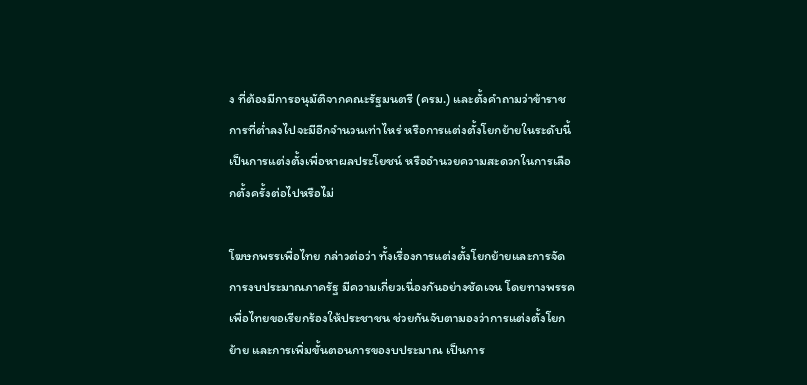ง ที่ต้องมีการอนุมัติจากคณะรัฐมนตรี (ครม.) และตั้งคำถามว่าข้าราชการที่ต่ำลงไปจะมีอีกจำนวนเท่าไหร่ หรือการแต่งตั้งโยกย้ายในระดับนี้เป็นการแต่งตั้งเพื่อหาผลประโยชน์ หรืออำนวยความสะดวกในการเลือกตั้งครั้งต่อไปหรือไม่

โฆษกพรรเพื่อไทย กล่าวต่อว่า ทั้งเรื่องการแต่งตั้งโยกย้ายและการจัดการงบประมาณภาครัฐ มีความเกี่ยวเนื่องกันอย่างชัดเจน โดยทางพรรคเพื่อไทยขอเรียกร้องให้ประชาชน ช่วยกันจับตามองว่าการแต่งตั้งโยกย้าย และการเพิ่มขั้นตอนการของบประมาณ เป็นการ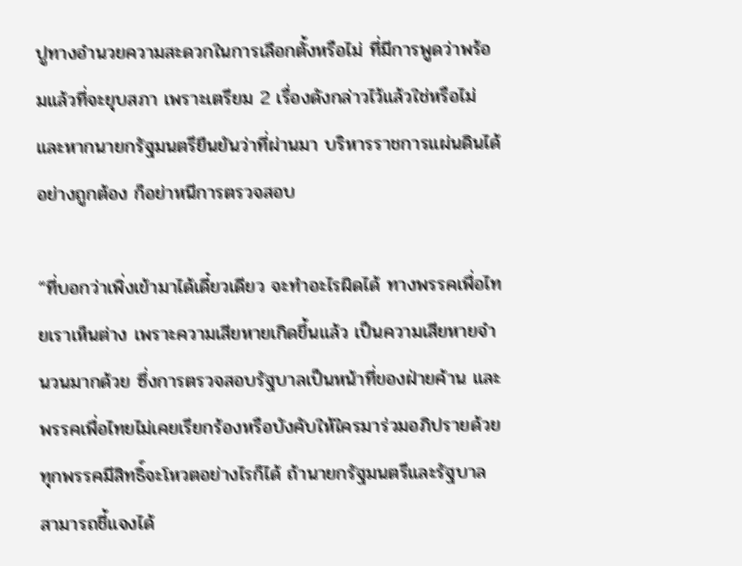ปูทางอำนวยความสะดวกในการเลือกตั้งหรือไม่ ที่มีการพูดว่าพร้อมแล้วที่จะยุบสภา เพราะเตรียม 2 เรื่องดังกล่าวไว้แล้วใช่หรือไม่ และหากนายกรัฐมนตรียืนยันว่าที่ผ่านมา บริหารราชการแผ่นดินได้อย่างถูกต้อง ก็อย่าหนีการตรวจสอบ

“ที่บอกว่าเพิ่งเข้ามาได้เดี๋ยวเดียว จะทำอะไรผิดได้ ทางพรรคเพื่อไทยเราเห็นต่าง เพราะความเสียหายเกิดขึ้นแล้ว เป็นความเสียหายจำนวนมากด้วย ซึ่งการตรวจสอบรัฐบาลเป็นหน้าที่ของฝ่ายค้าน และพรรคเพื่อไทยไม่เคยเรียกร้องหรือบังคับให้ใครมาร่วมอภิปรายด้วย ทุกพรรคมีสิทธิ์จะโหวตอย่างไรก็ได้ ถ้านายกรัฐมนตรีและรัฐบาลสามารถชี้แจงได้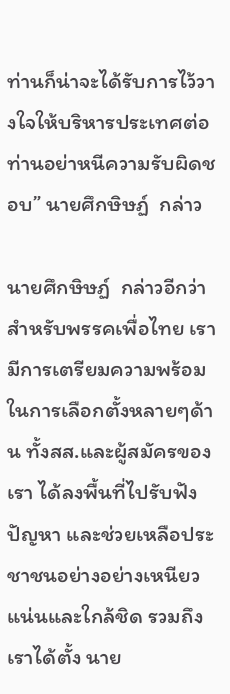ท่านก็น่าจะได้รับการไว้วางใจให้บริหารประเทศต่อ ท่านอย่าหนีความรับผิดชอบ” นายศึกษิษฏ์  กล่าว

นายศึกษิษฏ์  กล่าวอีกว่า สำหรับพรรคเพื่อไทย เรามีการเตรียมความพร้อมในการเลือกตั้งหลายๆด้าน ทั้งสส.และผู้สมัครของเรา ได้ลงพื้นที่ไปรับฟังปัญหา และช่วยเหลือประชาชนอย่างอย่างเหนียวแน่นและใกล้ชิด รวมถึงเราได้ตั้ง นาย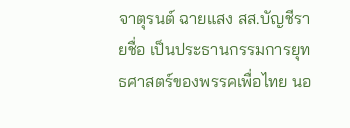จาตุรนต์ ฉายแสง สส.บัญชีรายชื่อ เป็นประธานกรรมการยุทธศาสตร์ของพรรคเพื่อไทย นอ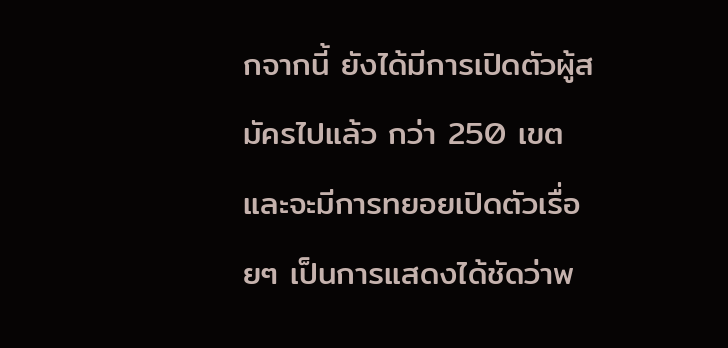กจากนี้ ยังได้มีการเปิดตัวผู้สมัครไปแล้ว กว่า 250 เขต และจะมีการทยอยเปิดตัวเรื่อยๆ เป็นการแสดงได้ชัดว่าพ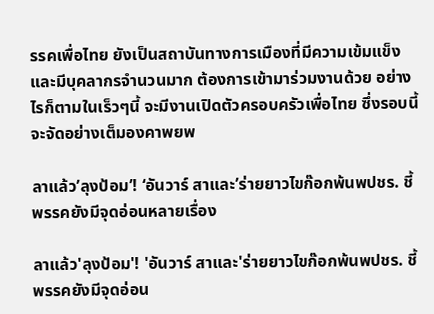รรคเพื่อไทย ยังเป็นสถาบันทางการเมืองที่มีความเข้มแข็ง และมีบุคลากรจำนวนมาก ต้องการเข้ามาร่วมงานด้วย อย่างไรก็ตามในเร็วๆนี้ จะมีงานเปิดตัวครอบครัวเพื่อไทย ซึ่งรอบนี้จะจัดอย่างเต็มองคาพยพ

ลาแล้ว’ลุงป้อม’! ‘อันวาร์ สาและ’ร่ายยาวไขก๊อกพ้นพปชร. ชี้พรรคยังมีจุดอ่อนหลายเรื่อง

ลาแล้ว'ลุงป้อม'! 'อันวาร์ สาและ'ร่ายยาวไขก๊อกพ้นพปชร. ชี้พรรคยังมีจุดอ่อน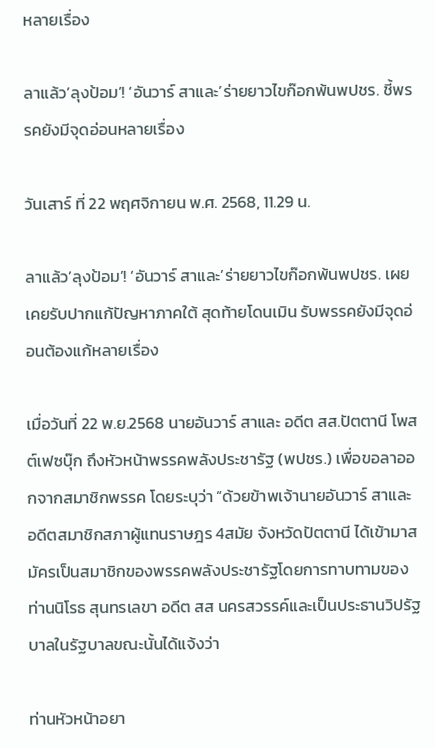หลายเรื่อง

ลาแล้ว’ลุงป้อม’! ‘อันวาร์ สาและ’ร่ายยาวไขก๊อกพ้นพปชร. ชี้พรรคยังมีจุดอ่อนหลายเรื่อง

วันเสาร์ ที่ 22 พฤศจิกายน พ.ศ. 2568, 11.29 น.

ลาแล้ว’ลุงป้อม’! ‘อันวาร์ สาและ’ร่ายยาวไขก๊อกพ้นพปชร. เผยเคยรับปากแก้ปัญหาภาคใต้ สุดท้ายโดนเมิน รับพรรคยังมีจุดอ่อนต้องแก้หลายเรื่อง

เมื่อวันที่ 22 พ.ย.2568 นายอันวาร์ สาและ อดีต สส.ปัตตานี โพสต์เฟซบุ๊ก ถึงหัวหน้าพรรคพลังประชารัฐ (พปชร.) เพื่อขอลาออกจากสมาชิกพรรค โดยระบุว่า “ด้วยข้าพเจ้านายอันวาร์ สาและ อดีตสมาชิกสภาผู้แทนราษฎร 4สมัย จังหวัดปัตตานี ได้เข้ามาสมัครเป็นสมาชิกของพรรคพลังประชารัฐโดยการทาบทามของท่านนิโรธ สุนทรเลขา อดีต สส นครสวรรค์และเป็นประธานวิปรัฐบาลในรัฐบาลขณะนั้นได้แจ้งว่า

ท่านหัวหน้าอยา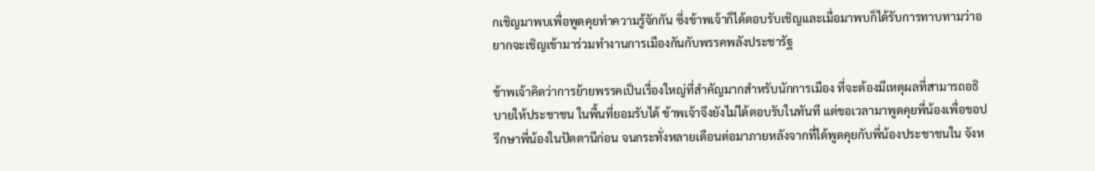กเชิญมาพบเพื่อพูดคุยทำความรู้จักกัน ซึ่งข้าพเจ้าก็ได้ตอบรับเชิญและเมื่อมาพบก็ได้รับการทาบทามว่าอยากจะเชิญเข้ามาร่วมทำงานการเมืองกันกับพรรคพลังประชารัฐ

ข้าพเจ้าคิดว่าการย้ายพรรคเป็นเรื่องใหญ่ที่สำคัญมากสำหรับนักการเมือง ที่จะต้องมีเหตุผลที่สามารถอธิบายให้ประชาชน ในพื้นที่ยอมรับได้ ข้าพเจ้าจึงยังไม่ได้ตอบรับในทันที แต่ขอเวลามาพูดคุยพี่น้องเพื่อขอปรึกษาพี่น้องในปัตตานีก่อน จนกระทั่งหลายเดือนต่อมาภายหลังจากที่ได้พูดคุยกับพี่น้องประชาชนใน จังห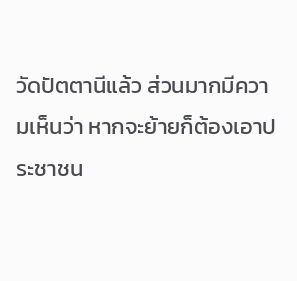วัดปัตตานีแล้ว ส่วนมากมีความเห็นว่า หากจะย้ายก็ต้องเอาประชาชน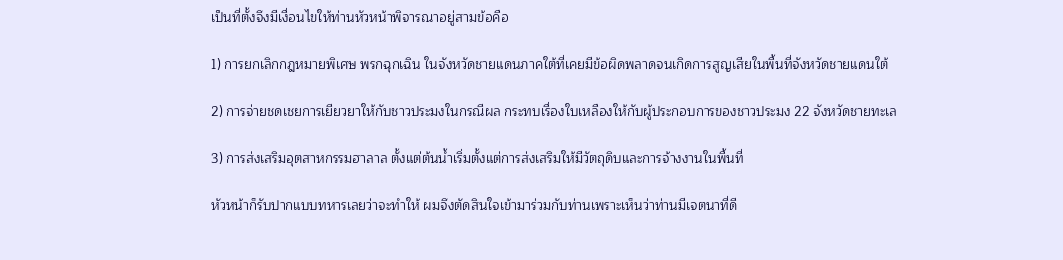เป็นที่ตั้งจึงมีเงื่อนไขให้ท่านหัวหน้าพิจารณาอยู่สามข้อคือ

1) การยกเลิกกฎหมายพิเศษ พรกฉุกเฉิน ในจังหวัดชายแดนภาคใต้ที่เคยมีข้อผิดพลาดจนเกิดการสูญเสียในพื้นที่จังหวัดชายแดนใต้

2) การจ่ายชดเชยการเยียวยาให้กับชาวประมงในกรณีผล กระทบเรื่องใบเหลืองให้กับผู้ประกอบการของชาวประมง 22 จังหวัดชายทะเล

3) การส่งเสริมอุตสาหกรรมฮาลาล ตั้งแต่ต้นน้ำเริ่มตั้งแต่การส่งเสริมให้มีวัตถุดิบและการจ้างงานในพื้นที่

หัวหน้าก็รับปากแบบทหารเลยว่าจะทำให้ ผมจึงตัดสินใจเข้ามาร่วมกับท่านเพราะเห็นว่าท่านมีเจตนาที่ดี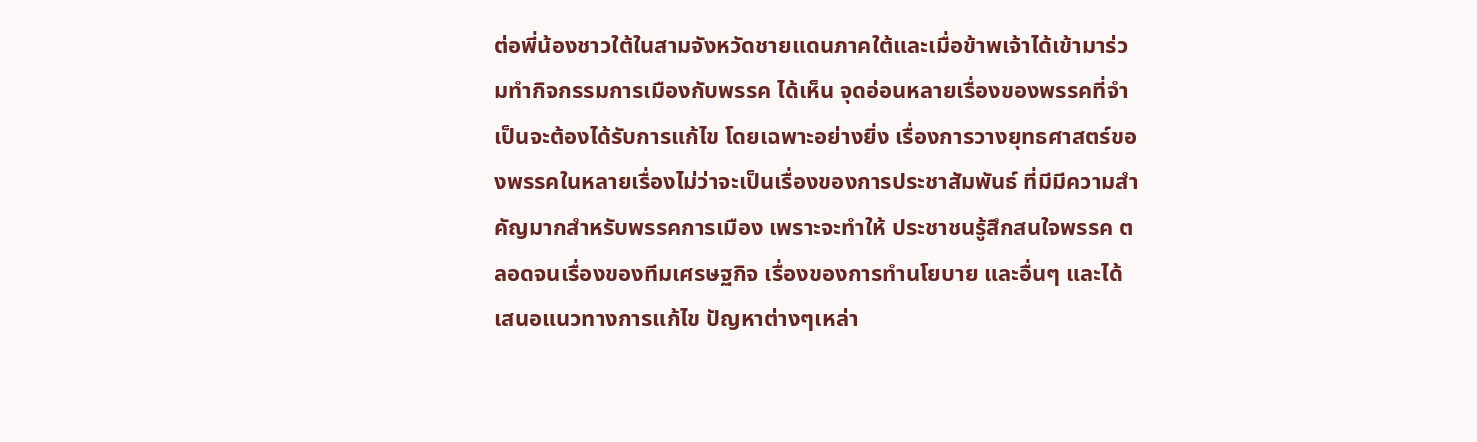ต่อพี่น้องชาวใต้ในสามจังหวัดชายแดนภาคใต้และเมื่อข้าพเจ้าได้เข้ามาร่วมทำกิจกรรมการเมืองกับพรรค ได้เห็น จุดอ่อนหลายเรื่องของพรรคที่จำเป็นจะต้องได้รับการแก้ไข โดยเฉพาะอย่างยิ่ง เรื่องการวางยุทธศาสตร์ของพรรคในหลายเรื่องไม่ว่าจะเป็นเรื่องของการประชาสัมพันธ์ ที่มีมีความสำคัญมากสำหรับพรรคการเมือง เพราะจะทำให้ ประชาชนรู้สึกสนใจพรรค ตลอดจนเรื่องของทีมเศรษฐกิจ เรื่องของการทำนโยบาย และอื่นๆ และได้เสนอแนวทางการแก้ไข ปัญหาต่างๆเหล่า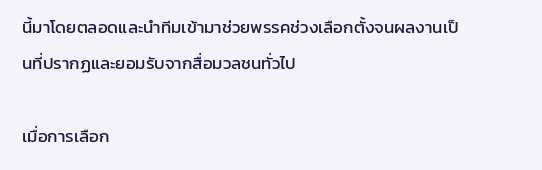นี้มาโดยตลอดและนำทีมเข้ามาช่วยพรรคช่วงเลือกตั้งจนผลงานเป็นที่ปรากฏและยอมรับจากสื่อมวลชนทั่วไป

เมื่อการเลือก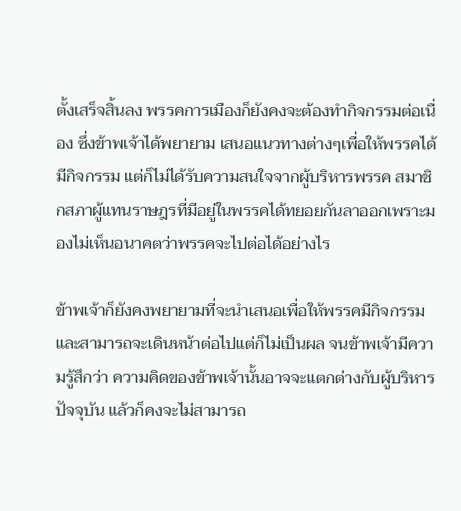ตั้งเสร็จสิ้นลง พรรคการเมืองก็ยังคงจะต้องทำกิจกรรมต่อเนื่อง ซึ่งข้าพเจ้าได้พยายาม เสนอแนวทางต่างๆเพื่อให้พรรคได้มีกิจกรรม แต่ก็ไม่ได้รับความสนใจจากผู้บริหารพรรค สมาชิกสภาผู้แทนราษฎรที่มีอยู่ในพรรคได้ทยอยกันลาออกเพราะมองไม่เห็นอนาคตว่าพรรคจะไปต่อได้อย่างไร

ข้าพเจ้าก็ยังคงพยายามที่จะนำเสนอเพื่อให้พรรคมีกิจกรรมและสามารถจะเดินหน้าต่อไปแต่ก็ไม่เป็นผล จนข้าพเจ้ามีความรู้สึกว่า ความคิดของข้าพเจ้านั้นอาจจะแตกต่างกับผู้บริหารปัจจุบัน แล้วก็คงจะไม่สามารถ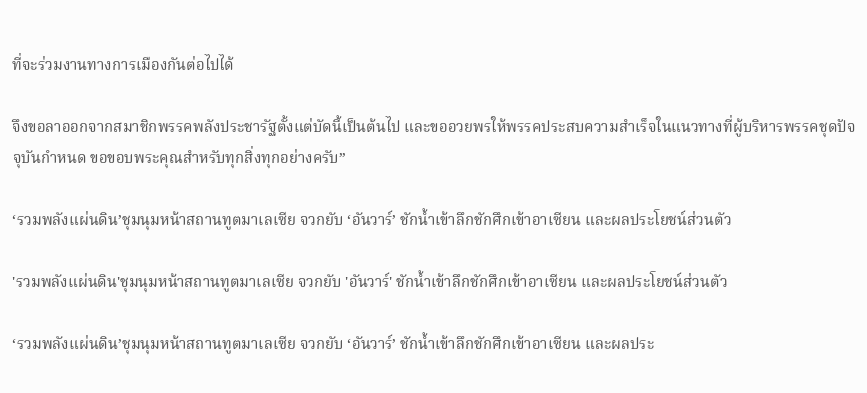ที่จะร่วมงานทางการเมืองกันต่อไปได้

จึงขอลาออกจากสมาชิกพรรคพลังประชารัฐตั้งแต่บัดนี้เป็นต้นไป และขออวยพรให้พรรคประสบความสำเร็จในแนวทางที่ผู้บริหารพรรคชุดปัจจุบันกำหนด ขอขอบพระคุณสำหรับทุกสิ่งทุกอย่างครับ”

‘รวมพลังแผ่นดิน’ชุมนุมหน้าสถานทูตมาเลเซีย จวกยับ ‘อันวาร์’ ชักน้ำเข้าลึกชักศึกเข้าอาเซียน และผลประโยชน์ส่วนตัว

'รวมพลังแผ่นดิน'ชุมนุมหน้าสถานทูตมาเลเซีย จวกยับ 'อันวาร์' ชักน้ำเข้าลึกชักศึกเข้าอาเซียน และผลประโยชน์ส่วนตัว

‘รวมพลังแผ่นดิน’ชุมนุมหน้าสถานทูตมาเลเซีย จวกยับ ‘อันวาร์’ ชักน้ำเข้าลึกชักศึกเข้าอาเซียน และผลประ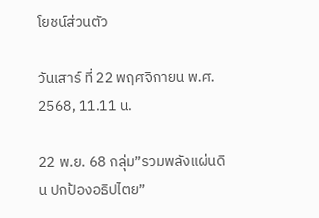โยชน์ส่วนตัว

วันเสาร์ ที่ 22 พฤศจิกายน พ.ศ. 2568, 11.11 น.

22 พ.ย. 68 กลุ่ม”รวมพลังแผ่นดิน ปกป้องอธิปไตย”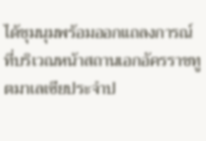ได้ชุมนุมพร้อมออกแถลงการณ์ที่บริเวณหน้าสถานเอกอัครราชทูตมาเลเซียประจำป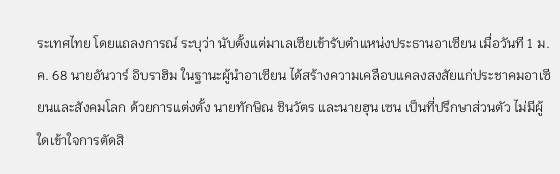ระเทศไทย โดยแถลงการณ์ ระบุว่า นับตั้งแต่มาเลเซียเข้ารับตำแหน่งประธานอาเซียน เมื่อวันที 1 ม.ค. 68 นายอันวาร์ อิบราฮิม ในฐานะผู้นำอาเซียน ได้สร้างความเคลือบแคลงสงสัยแก่ประชาคมอาเซียนและสังคมโลก ด้วยการแต่งตั้ง นายทักษิณ ชินวัตร และนายฮุน เซน เป็นที่ปรึกษาส่วนตัว ไม่มีผู้ใดเข้าใจการตัดสิ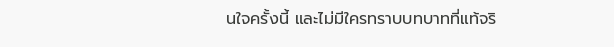นใจครั้งนี้ และไม่มีใครทราบบทบาทที่แท้จริ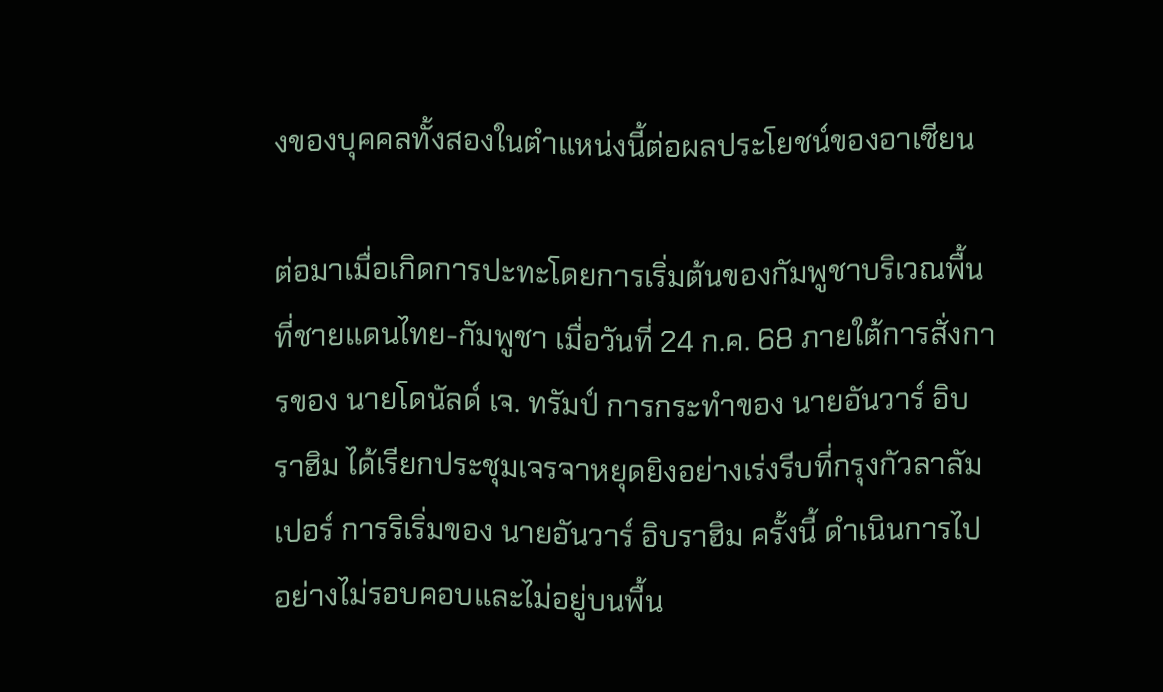งของบุคคลทั้งสองในตำแหน่งนี้ต่อผลประโยชน์ของอาเซียน

ต่อมาเมื่อเกิดการปะทะโดยการเริ่มต้นของกัมพูชาบริเวณพื้นที่ชายแดนไทย-กัมพูชา เมื่อวันที่ 24 ก.ค. 68 ภายใต้การสั่งการของ นายโดนัลด์ เจ. ทรัมป์ การกระทำของ นายอันวาร์ อิบราฮิม ได้เรียกประชุมเจรจาหยุดยิงอย่างเร่งรีบที่กรุงกัวลาลัมเปอร์ การริเริ่มของ นายอันวาร์ อิบราฮิม ครั้งนี้ ดำเนินการไปอย่างไม่รอบคอบและไม่อยู่บนพื้น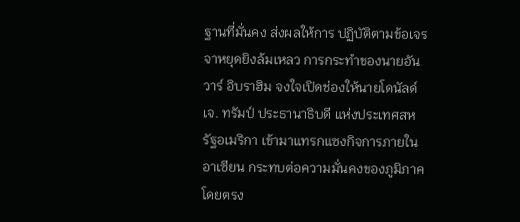ฐานที่มั่นคง ส่งผลให้การ ปฏิบัติตามข้อเจรจาหยุดยิงล้มเหลว การกระทำของนายอันวาร์ อิบราฮิม จงใจเปิดช่องให้นายโดนัลด์ เจ. ทรัมป์ ประธานาธิบดี แห่งประเทศสหรัฐอเมริกา เข้ามาแทรกแซงกิจการภายในอาเซียน กระทบต่อความมั่นคงของภูมิภาคโดยตรง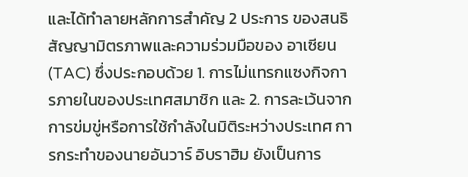และได้ทำลายหลักการสำคัญ 2 ประการ ของสนธิสัญญามิตรภาพและความร่วมมือของ อาเซียน (TAC) ซึ่งประกอบด้วย 1. การไม่แทรกแซงกิจการภายในของประเทศสมาชิก และ 2. การละเว้นจากการข่มขู่หรือการใช้กำลังในมิติระหว่างประเทศ การกระทำของนายอันวาร์ อิบราฮิม ยังเป็นการ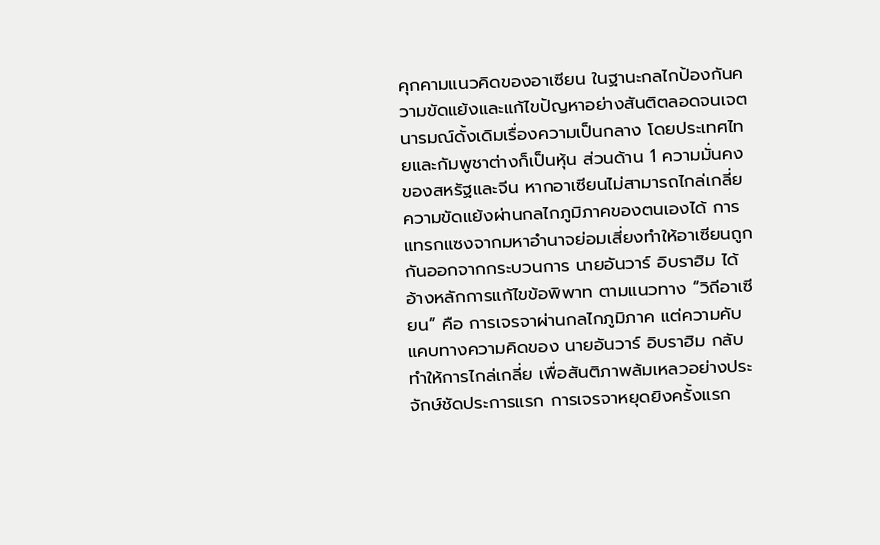คุกคามแนวคิดของอาเซียน ในฐานะกลไกป้องกันความขัดแย้งและแก้ไขปัญหาอย่างสันติตลอดจนเจตนารมณ์ดั้งเดิมเรื่องความเป็นกลาง โดยประเทศไทยและกัมพูชาต่างก็เป็นหุ้น ส่วนด้าน 1 ความมั่นคงของสหรัฐและจีน หากอาเซียนไม่สามารถไกล่เกลี่ยความขัดแย้งผ่านกลไกภูมิภาคของตนเองได้ การแทรกแซงจากมหาอำนาจย่อมเสี่ยงทำให้อาเซียนถูกกันออกจากกระบวนการ นายอันวาร์ อิบราฮิม ได้อ้างหลักการแก้ไขข้อพิพาท ตามแนวทาง “วิถีอาเซียน” คือ การเจรจาผ่านกลไกภูมิภาค แต่ความคับแคบทางความคิดของ นายอันวาร์ อิบราฮิม กลับทำให้การไกล่เกลี่ย เพื่อสันติภาพล้มเหลวอย่างประจักษ์ชัดประการแรก การเจรจาหยุดยิงครั้งแรก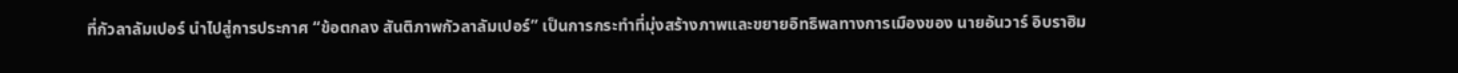ที่กัวลาลัมเปอร์ นำไปสู่การประกาศ “ข้อตกลง สันติภาพกัวลาลัมเปอร์” เป็นการกระทำที่มุ่งสร้างภาพและขยายอิทธิพลทางการเมืองของ นายอันวาร์ อิบราฮิม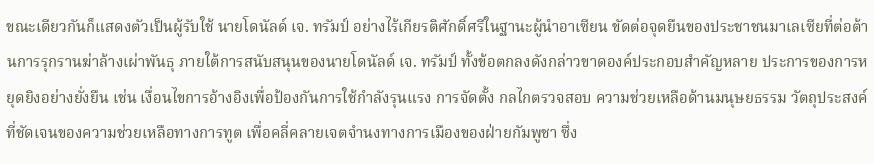ขณะเดียวกันก็แสดงตัวเป็นผู้รับใช้ นายโดนัลด์ เจ. ทรัมป์ อย่างไร้เกียรติศักดิ์ศรีในฐานะผู้นำอาเซียน ขัดต่อจุดยืนของประชาชนมาเลเซียที่ต่อต้านการรุกรานฆ่าล้างเผ่าพันธุ ภายใต้การสนับสนุนของนายโดนัลด์ เจ. ทรัมป์ ทั้งข้อตกลงดังกล่าวขาดองค์ประกอบสำคัญหลาย ประการของการหยุดยิงอย่างยั่งยืน เช่น เงื่อนไขการอ้างอิงเพื่อป้องกันการใช้กำลังรุนแรง การจัดตั้ง กลไกตรวจสอบ ความช่วยเหลือด้านมนุษยธรรม วัตถุประสงค์ที่ชัดเจนของความช่วยเหลือทางการทูต เพื่อคลี่คลายเจตจำนงทางการเมืองของฝ่ายกัมพูชา ซึ่ง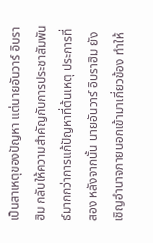เป็นสาเหตุของปัญหา แต่นายอันวาร์ อิบราฮิม กลับให้ความสำคัญกับการประชาสัมพันธ์มากกว่าการแก้ปัญหาที่ต้นเหตุ ประการที่สอง หลังจากนั้น นายอันวาร์ อิบราฮิม ยังเชิญอำนาจภายนอกเข้ามาเกี่ยวข้อง ทำให้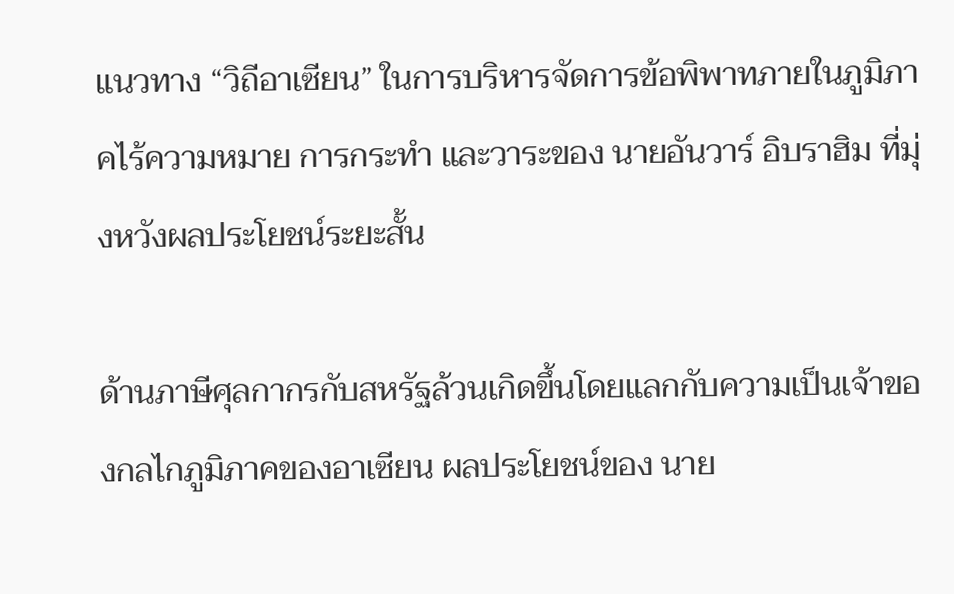แนวทาง “วิถีอาเซียน” ในการบริหารจัดการข้อพิพาทภายในภูมิภาคไร้ความหมาย การกระทำ และวาระของ นายอันวาร์ อิบราฮิม ที่มุ่งหวังผลประโยชน์ระยะสั้น

ด้านภาษีศุลกากรกับสหรัฐล้วนเกิดขึ้นโดยแลกกับความเป็นเจ้าของกลไกภูมิภาคของอาเซียน ผลประโยชน์ของ นาย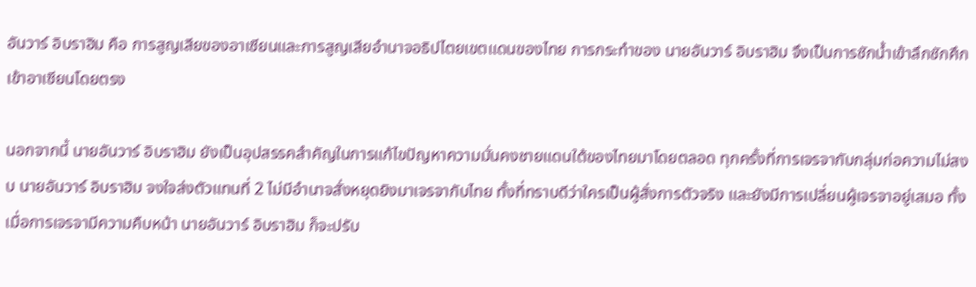อันวาร์ อิบราฮิม คือ การสูญเสียของอาเซียนและการสูญเสียอำนาจอธิปไตยเขตแดนของไทย การกระทำของ นายอันวาร์ อิบราฮิม จึงเป็นการชักน้ำเข้าลึกชักศึกเข้าอาเซียนโดยตรง

นอกจากนี้ นายอันวาร์ อิบราฮิม ยังเป็นอุปสรรคสำคัญในการแก้ไขปัญหาความมั่นคงชายแดนใต้ของไทยมาโดยตลอด ทุกครั้งที่การเจรจากับกลุ่มก่อความไม่สงบ นายอันวาร์ อิบราฮิม จงใจส่งตัวแทนที่ 2 ไม่มีอำนาจสั่งหยุดยิงมาเจรจากับไทย ทั้งที่ทราบดีว่าใครเป็นผู้สั่งการตัวจริง และยังมีการเปลี่ยนผู้เจรจาอยู่เสมอ ทั้งเมื่อการเจรจามีความคืบหน้า นายอันวาร์ อิบราฮิม ก็จะปรับ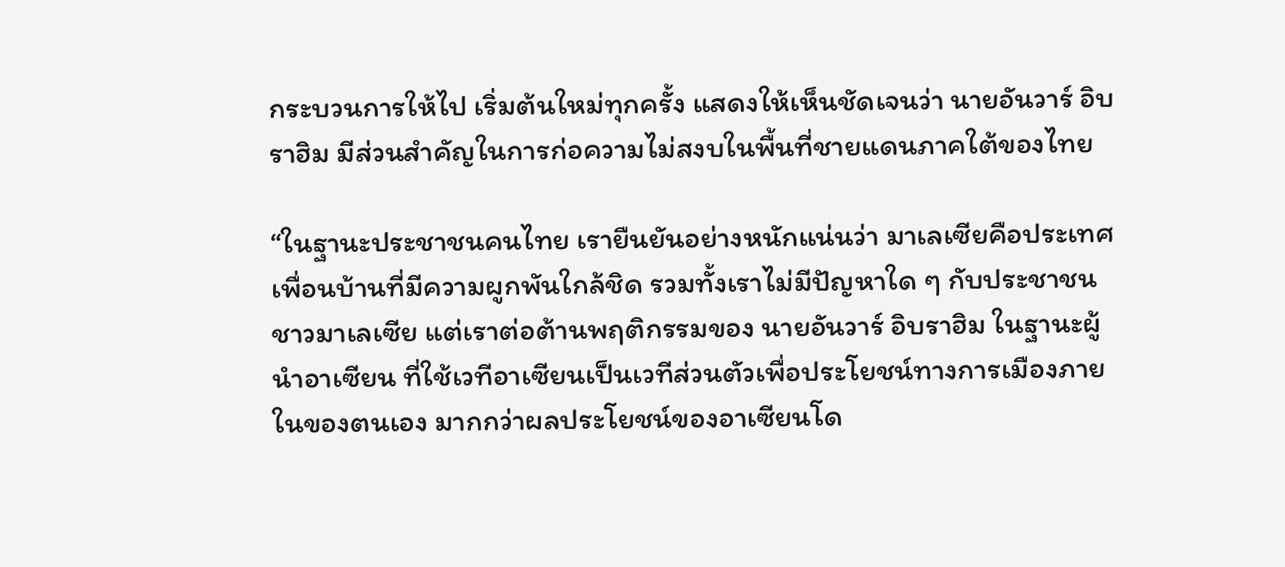กระบวนการให้ไป เริ่มต้นใหม่ทุกครั้ง แสดงให้เห็นชัดเจนว่า นายอันวาร์ อิบราฮิม มีส่วนสำคัญในการก่อความไม่สงบในพื้นที่ชายแดนภาคใต้ของไทย

“ในฐานะประชาชนคนไทย เรายืนยันอย่างหนักแน่นว่า มาเลเซียคือประเทศเพื่อนบ้านที่มีความผูกพันใกล้ชิด รวมทั้งเราไม่มีปัญหาใด ๆ กับประชาชนชาวมาเลเซีย แต่เราต่อต้านพฤติกรรมของ นายอันวาร์ อิบราฮิม ในฐานะผู้นำอาเซียน ที่ใช้เวทีอาเซียนเป็นเวทีส่วนตัวเพื่อประโยชน์ทางการเมืองภายในของตนเอง มากกว่าผลประโยชน์ของอาเซียนโด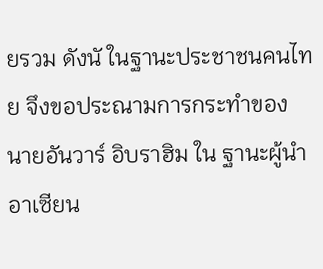ยรวม ดังนั ในฐานะประชาชนคนไทย จึงขอประณามการกระทำของ นายอันวาร์ อิบราฮิม ใน ฐานะผู้นำอาเซียน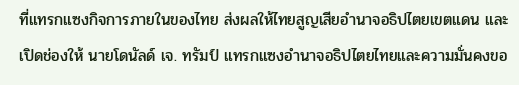ที่แทรกแซงกิจการภายในของไทย ส่งผลให้ไทยสูญเสียอำนาจอธิปไตยเขตแดน และเปิดช่องให้ นายโดนัลด์ เจ. ทรัมป์ แทรกแซงอำนาจอธิปไตยไทยและความมั่นคงขอ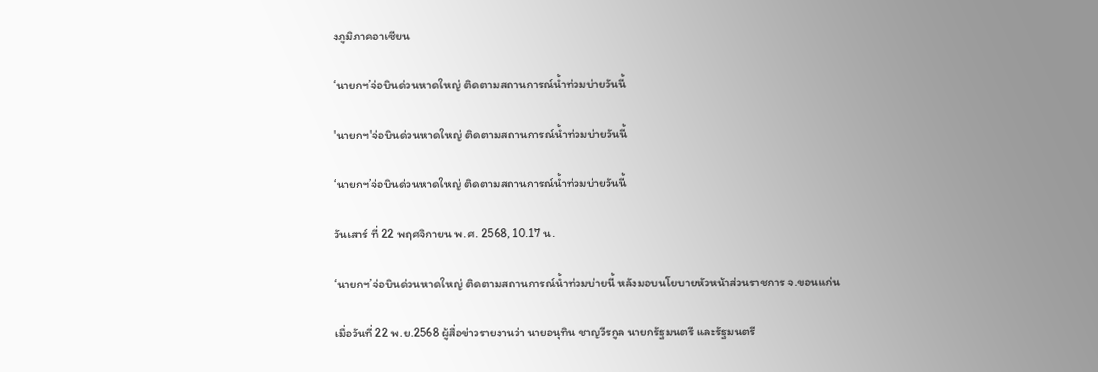งภูมิภาคอาเซียน

‘นายกฯ’จ่อบินด่วนหาดใหญ่ ติดตามสถานการณ์น้ำท่วมบ่ายวันนี้

'นายกฯ'จ่อบินด่วนหาดใหญ่ ติดตามสถานการณ์น้ำท่วมบ่ายวันนี้

‘นายกฯ’จ่อบินด่วนหาดใหญ่ ติดตามสถานการณ์น้ำท่วมบ่ายวันนี้

วันเสาร์ ที่ 22 พฤศจิกายน พ.ศ. 2568, 10.17 น.

‘นายกฯ’จ่อบินด่วนหาดใหญ่ ติดตามสถานการณ์น้ำท่วมบ่ายนี้ หลังมอบนโยบายหัวหน้าส่วนราชการ จ.ขอนแก่น

เมื่อวันที่ 22 พ.ย.2568 ผู้สื่อข่าวรายงานว่า นายอนุทิน ชาญวีรกูล นายกรัฐมนตรี และรัฐมนตรี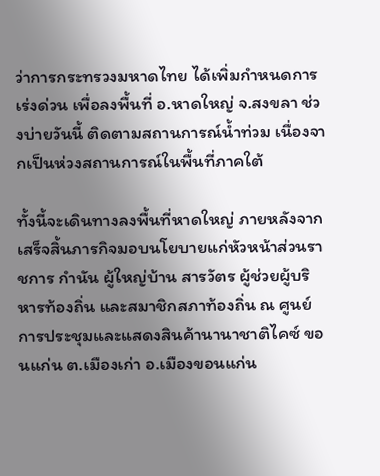ว่าการกระทรวงมหาดไทย ได้เพิ่มกำหนดการเร่งด่วน เพื่อลงพื้นที่ อ.หาดใหญ่ จ.สงขลา ช่วงบ่ายวันนี้ ติดตามสถานการณ์น้ำท่วม เนื่องจากเป็นห่วงสถานการณ์ในพื้นที่ภาคใต้

ทั้งนี้จะเดินทางลงพื้นที่หาดใหญ่ ภายหลังจากเสร็จสิ้นภารกิจมอบนโยบายแก่หัวหน้าส่วนราชการ กำนัน ผู้ใหญ่บ้าน สารวัตร ผู้ช่วยผู้บริหารท้องถิ่น และสมาชิกสภาท้องถิ่น ณ ศูนย์การประชุมและแสดงสินค้านานาชาติไคซ์ ขอนแก่น ต.เมืองเก่า อ.เมืองขอนแก่น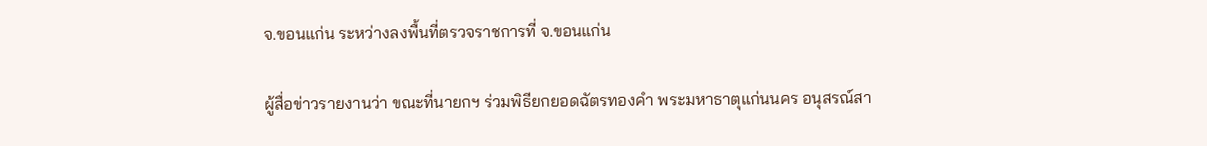จ.ขอนแก่น ระหว่างลงพื้นที่ตรวจราชการที่ จ.ขอนแก่น

ผู้สื่อข่าวรายงานว่า ขณะที่นายกฯ ร่วมพิธียกยอดฉัตรทองคำ พระมหาธาตุแก่นนคร อนุสรณ์สา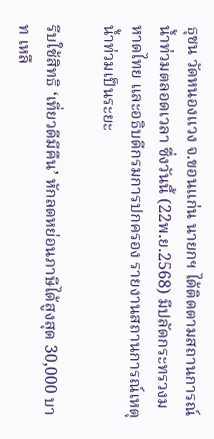ธุชน วัดหนองแวง จ.ขอนแก่น นายกฯ ได้ติดตามสถานการณ์น้ำท่วมตลอดเวลา ซึ่งวันนี้ (22พ.ย.2568) มีปลัดกระทรวงมหาดไทย และอธิบดีกรมการปกครอง รายงานสถานการณ์เหตุน้ำท่วมเป็นระยะ

รีบใช้สิทธิ ‘เที่ยวดีมีคืน’ หักลดหย่อนภาษีได้สูงสุด 30,000 บาท เหลื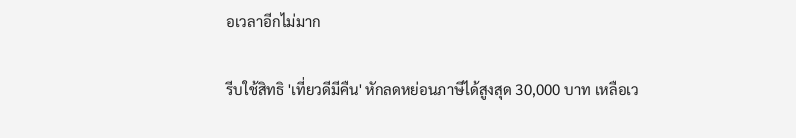อเวลาอีกไม่มาก

รีบใช้สิทธิ 'เที่ยวดีมีคืน' หักลดหย่อนภาษีได้สูงสุด 30,000 บาท เหลือเว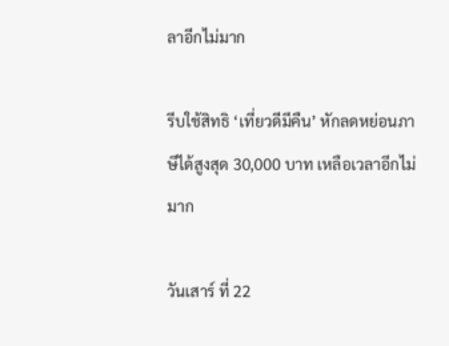ลาอีกไม่มาก

รีบใช้สิทธิ ‘เที่ยวดีมีคืน’ หักลดหย่อนภาษีได้สูงสุด 30,000 บาท เหลือเวลาอีกไม่มาก

วันเสาร์ ที่ 22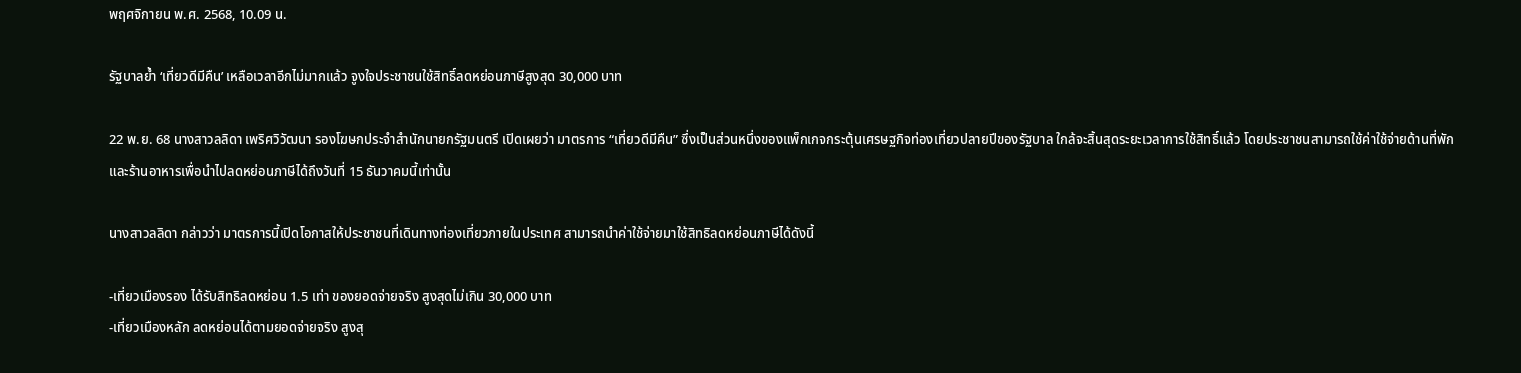พฤศจิกายน พ.ศ. 2568, 10.09 น.

รัฐบาลย้ำ ‘เที่ยวดีมีคืน’ เหลือเวลาอีกไม่มากแล้ว จูงใจประชาชนใช้สิทธิ์ลดหย่อนภาษีสูงสุด 30,000 บาท

22 พ.ย. 68 นางสาวลลิดา เพริศวิวัฒนา รองโฆษกประจำสำนักนายกรัฐมนตรี เปิดเผยว่า มาตรการ “เที่ยวดีมีคืน” ซึ่งเป็นส่วนหนึ่งของแพ็กเกจกระตุ้นเศรษฐกิจท่องเที่ยวปลายปีของรัฐบาล ใกล้จะสิ้นสุดระยะเวลาการใช้สิทธิ์แล้ว โดยประชาชนสามารถใช้ค่าใช้จ่ายด้านที่พักและร้านอาหารเพื่อนำไปลดหย่อนภาษีได้ถึงวันที่ 15 ธันวาคมนี้เท่านั้น

นางสาวลลิดา กล่าวว่า มาตรการนี้เปิดโอกาสให้ประชาชนที่เดินทางท่องเที่ยวภายในประเทศ สามารถนำค่าใช้จ่ายมาใช้สิทธิลดหย่อนภาษีได้ดังนี้

-เที่ยวเมืองรอง ได้รับสิทธิลดหย่อน 1.5 เท่า ของยอดจ่ายจริง สูงสุดไม่เกิน 30,000 บาท
-เที่ยวเมืองหลัก ลดหย่อนได้ตามยอดจ่ายจริง สูงสุ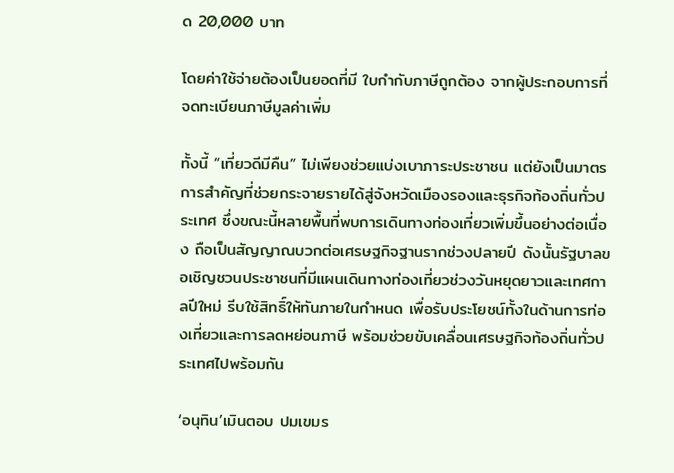ด 20,000 บาท

โดยค่าใช้จ่ายต้องเป็นยอดที่มี ใบกำกับภาษีถูกต้อง จากผู้ประกอบการที่จดทะเบียนภาษีมูลค่าเพิ่ม

ทั้งนี้ “เที่ยวดีมีคืน” ไม่เพียงช่วยแบ่งเบาภาระประชาชน แต่ยังเป็นมาตรการสำคัญที่ช่วยกระจายรายได้สู่จังหวัดเมืองรองและธุรกิจท้องถิ่นทั่วประเทศ ซึ่งขณะนี้หลายพื้นที่พบการเดินทางท่องเที่ยวเพิ่มขึ้นอย่างต่อเนื่อง ถือเป็นสัญญาณบวกต่อเศรษฐกิจฐานรากช่วงปลายปี ดังนั้นรัฐบาลขอเชิญชวนประชาชนที่มีแผนเดินทางท่องเที่ยวช่วงวันหยุดยาวและเทศกาลปีใหม่ รีบใช้สิทธิ์ให้ทันภายในกำหนด เพื่อรับประโยชน์ทั้งในด้านการท่องเที่ยวและการลดหย่อนภาษี พร้อมช่วยขับเคลื่อนเศรษฐกิจท้องถิ่นทั่วประเทศไปพร้อมกัน

‘อนุทิน’เมินตอบ ปมเขมร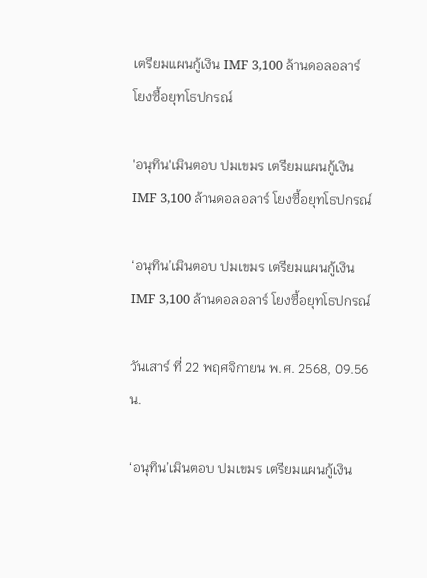เตรียมแผนกู้เงิน IMF 3,100 ล้านดอลอลาร์ โยงซื้อยุทโธปกรณ์

'อนุทิน'เมินตอบ ปมเขมร เตรียมแผนกู้เงิน IMF 3,100 ล้านดอลอลาร์ โยงซื้อยุทโธปกรณ์

‘อนุทิน’เมินตอบ ปมเขมร เตรียมแผนกู้เงิน IMF 3,100 ล้านดอลอลาร์ โยงซื้อยุทโธปกรณ์

วันเสาร์ ที่ 22 พฤศจิกายน พ.ศ. 2568, 09.56 น.

‘อนุทิน’เมินตอบ ปมเขมร เตรียมแผนกู้เงิน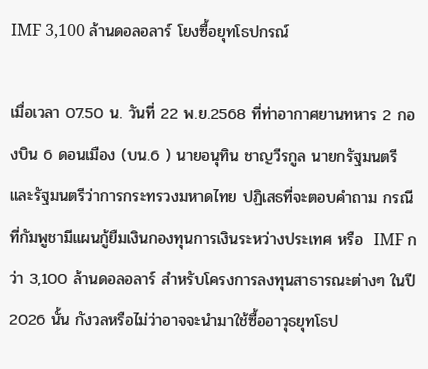IMF 3,100 ล้านดอลอลาร์ โยงซื้อยุทโธปกรณ์

เมื่อเวลา 07.50 น. วันที่ 22 พ.ย.2568 ที่ท่าอากาศยานทหาร 2 กองบิน 6 ดอนเมือง (บน.6 ) นายอนุทิน ชาญวีรกูล นายกรัฐมนตรี และรัฐมนตรีว่าการกระทรวงมหาดไทย ปฏิเสธที่จะตอบคำถาม กรณีที่กัมพูชามีแผนกู้ยืมเงินกองทุนการเงินระหว่างประเทศ หรือ  IMF กว่า 3,100 ล้านดอลอลาร์ สำหรับโครงการลงทุนสาธารณะต่างๆ ในปี 2026 นั้น กังวลหรือไม่ว่าอาจจะนำมาใช้ซื้ออาวุธยุทโธป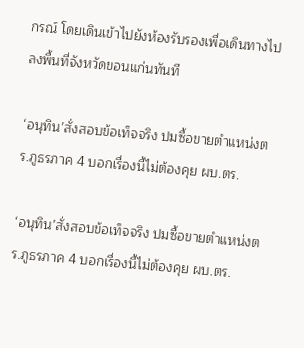กรณ์ โดยเดินเข้าไปยังห้องรับรองเพื่อเดินทางไปลงพื้นที่จังหวัดขอนแก่นทันที

‘อนุทิน’สั่งสอบข้อเท็จจริง ปมซื้อขายตำแหน่งตร.ภูธรภาค 4 บอกเรื่องนี้ไม่ต้องคุย ผบ.ตร.

‘อนุทิน’สั่งสอบข้อเท็จจริง ปมซื้อขายตำแหน่งตร.ภูธรภาค 4 บอกเรื่องนี้ไม่ต้องคุย ผบ.ตร.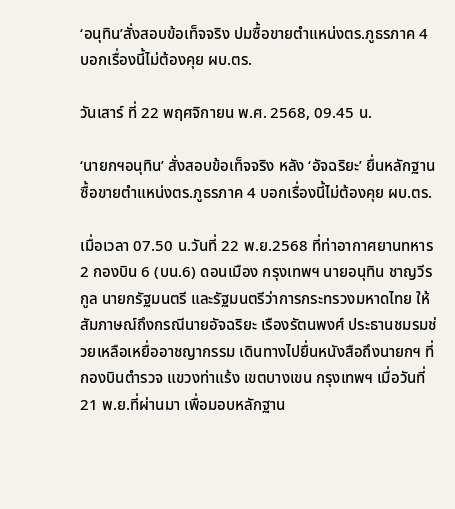‘อนุทิน’สั่งสอบข้อเท็จจริง ปมซื้อขายตำแหน่งตร.ภูธรภาค 4 บอกเรื่องนี้ไม่ต้องคุย ผบ.ตร.

วันเสาร์ ที่ 22 พฤศจิกายน พ.ศ. 2568, 09.45 น.

‘นายกฯอนุทิน’ สั่งสอบข้อเท็จจริง หลัง ‘อัจฉริยะ’ ยื่นหลักฐานซื้อขายตำแหน่งตร.ภูธรภาค 4 บอกเรื่องนี้ไม่ต้องคุย ผบ.ตร.

เมื่อเวลา 07.50 น.วันที่ 22 พ.ย.2568 ที่ท่าอากาศยานทหาร 2 กองบิน 6 (บน.6) ดอนเมือง กรุงเทพฯ นายอนุทิน ชาญวีรกูล นายกรัฐมนตรี และรัฐมนตรีว่าการกระทรวงมหาดไทย ให้สัมภาษณ์ถึงกรณีนายอัจฉริยะ เรืองรัตนพงศ์ ประธานชมรมช่วยเหลือเหยื่ออาชญากรรม เดินทางไปยื่นหนังสือถึงนายกฯ ที่กองบินตำรวจ แขวงท่าแร้ง เขตบางเขน กรุงเทพฯ เมื่อวันที่ 21 พ.ย.ที่ผ่านมา เพื่อมอบหลักฐาน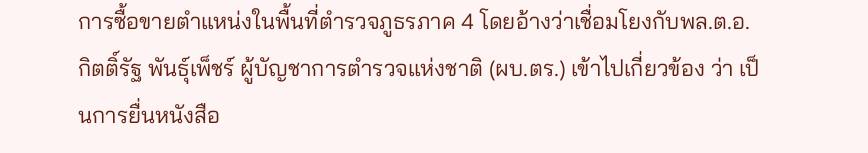การซื้อขายตำแหน่งในพื้นที่ตำรวจภูธรภาค 4 โดยอ้างว่าเชื่อมโยงกับพล.ต.อ.กิตติ์รัฐ พันธุ์เพ็ชร์ ผู้บัญชาการตำรวจแห่งชาติ (ผบ.ตร.) เข้าไปเกี่ยวข้อง ว่า เป็นการยื่นหนังสือ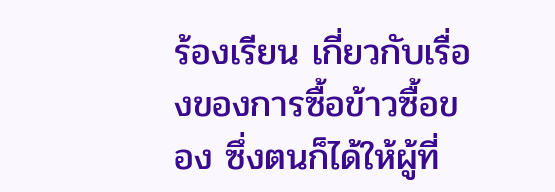ร้องเรียน เกี่ยวกับเรื่องของการซื้อข้าวซื้อของ ซึ่งตนก็ได้ให้ผู้ที่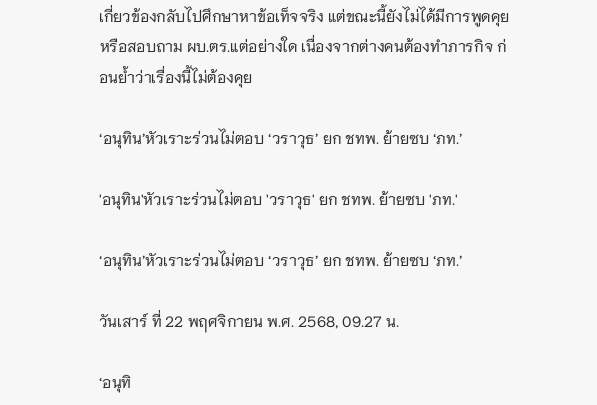เกี่ยวข้องกลับไปศึกษาหาข้อเท็จจริง แต่ขณะนี้ยังไม่ได้มีการพูดคุยหรือสอบถาม ผบ.ตร.แต่อย่างใด เนื่องจากต่างคนต้องทำภารกิจ ก่อนย้ำว่าเรื่องนี้ไม่ต้องคุย

‘อนุทิน’หัวเราะร่วนไม่ตอบ ‘วราวุธ’ ยก ชทพ. ย้ายซบ ‘ภท.’

'อนุทิน'หัวเราะร่วนไม่ตอบ 'วราวุธ' ยก ชทพ. ย้ายซบ 'ภท.'

‘อนุทิน’หัวเราะร่วนไม่ตอบ ‘วราวุธ’ ยก ชทพ. ย้ายซบ ‘ภท.’

วันเสาร์ ที่ 22 พฤศจิกายน พ.ศ. 2568, 09.27 น.

‘อนุทิ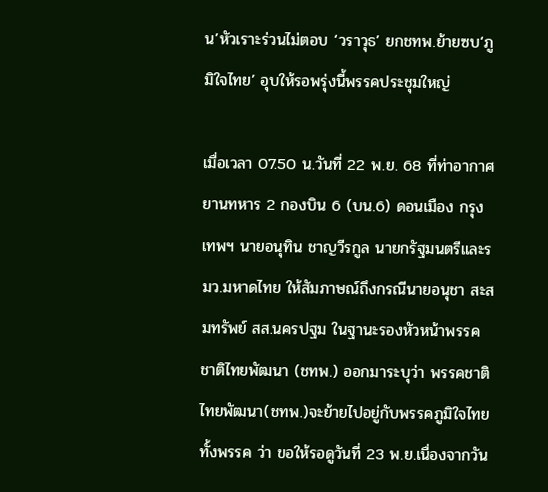น’หัวเราะร่วนไม่ตอบ ‘วราวุธ’ ยกชทพ.ย้ายซบ‘ภูมิใจไทย’ อุบให้รอพรุ่งนี้พรรคประชุมใหญ่

เมื่อเวลา 07.50 น.วันที่ 22 พ.ย. 68 ที่ท่าอากาศยานทหาร 2 กองบิน 6 (บน.6) ดอนเมือง กรุงเทพฯ นายอนุทิน ชาญวีรกูล นายกรัฐมนตรีและรมว.มหาดไทย ให้สัมภาษณ์ถึงกรณีนายอนุชา สะสมทรัพย์ สส.นครปฐม ในฐานะรองหัวหน้าพรรคชาติไทยพัฒนา (ชทพ.) ออกมาระบุว่า พรรคชาติไทยพัฒนา(ชทพ.)จะย้ายไปอยู่กับพรรคภูมิใจไทยทั้งพรรค ว่า ขอให้รอดูวันที่ 23 พ.ย.เนื่องจากวัน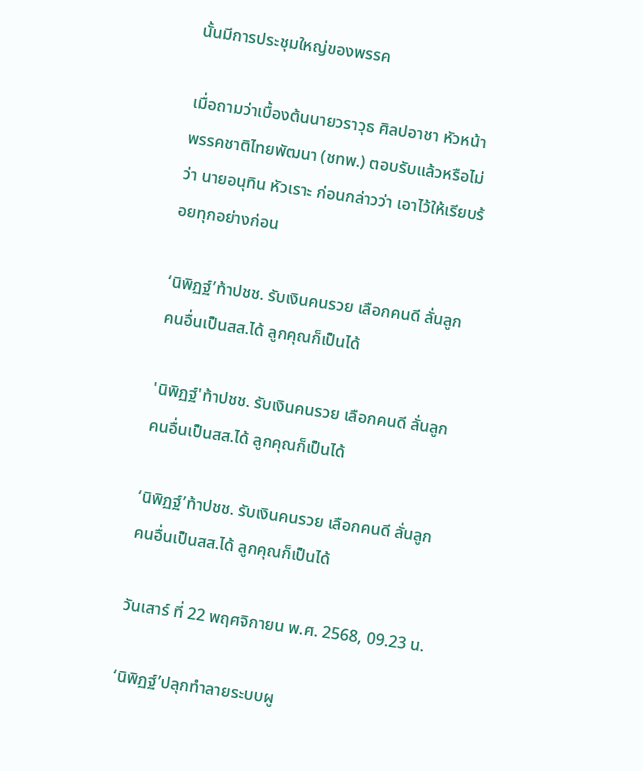นั้นมีการประชุมใหญ่ของพรรค

เมื่อถามว่าเบื้องต้นนายวราวุธ ศิลปอาชา หัวหน้าพรรคชาติไทยพัฒนา (ชทพ.) ตอบรับแล้วหรือไม่ว่า นายอนุทิน หัวเราะ ก่อนกล่าวว่า เอาไว้ให้เรียบร้อยทุกอย่างก่อน

‘นิพิฏฐ์’ท้าปชช. รับเงินคนรวย เลือกคนดี ลั่นลูกคนอื่นเป็นสส.ได้ ลูกคุณก็เป็นได้

'นิพิฏฐ์'ท้าปชช. รับเงินคนรวย เลือกคนดี ลั่นลูกคนอื่นเป็นสส.ได้ ลูกคุณก็เป็นได้

‘นิพิฏฐ์’ท้าปชช. รับเงินคนรวย เลือกคนดี ลั่นลูกคนอื่นเป็นสส.ได้ ลูกคุณก็เป็นได้

วันเสาร์ ที่ 22 พฤศจิกายน พ.ศ. 2568, 09.23 น.

‘นิพิฏฐ์’ปลุกทำลายระบบผู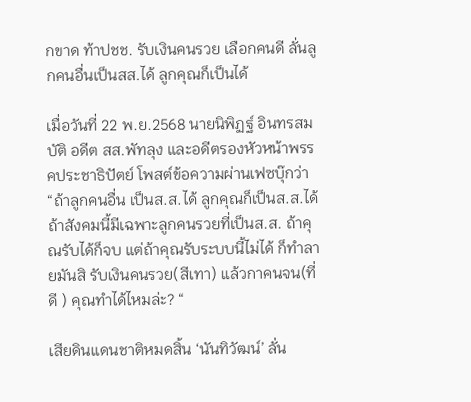กขาด ท้าปชช. รับเงินคนรวย เลือกคนดี ลั่นลูกคนอื่นเป็นสส.ได้ ลูกคุณก็เป็นได้

เมื่อวันที่ 22 พ.ย.2568 นายนิพิฏฐ์ อินทรสมบัติ อดีต สส.พัทลุง และอดีตรองหัวหน้าพรรคประชาธิปัตย์ โพสต์ข้อความผ่านเฟซบุ๊กว่า “ถ้าลูกคนอื่น เป็นส.ส.ได้ ลูกคุณก็เป็นส.ส.ได้ ถ้าสังคมนี้มีเฉพาะลูกคนรวยที่เป็นส.ส. ถ้าคุณรับได้ก็จบ แต่ถ้าคุณรับระบบนี้ไม่ได้ ก็ทำลายมันสิ รับเงินคนรวย(สีเทา) แล้วกาคนจน(ที่ดี ) คุณทำได้ไหมล่ะ? “

เสียดินแดนชาติหมดสิ้น ‘นันทิวัฒน์’ ลั่น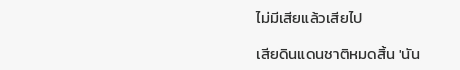ไม่มีเสียแล้วเสียไป

เสียดินแดนชาติหมดสิ้น 'นัน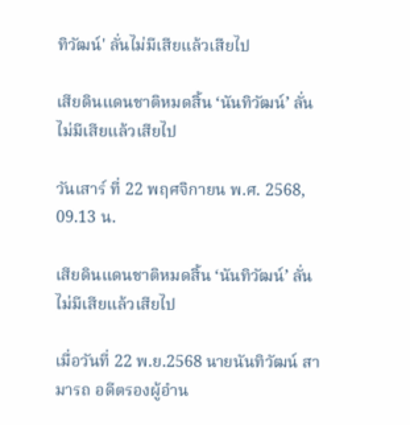ทิวัฒน์' ลั่นไม่มีเสียแล้วเสียไป

เสียดินแดนชาติหมดสิ้น ‘นันทิวัฒน์’ ลั่นไม่มีเสียแล้วเสียไป

วันเสาร์ ที่ 22 พฤศจิกายน พ.ศ. 2568, 09.13 น.

เสียดินแดนชาติหมดสิ้น ‘นันทิวัฒน์’ ลั่นไม่มีเสียแล้วเสียไป

เมื่อวันที่ 22 พ.ย.2568 นายนันทิวัฒน์ สามารถ อดีตรองผู้อำน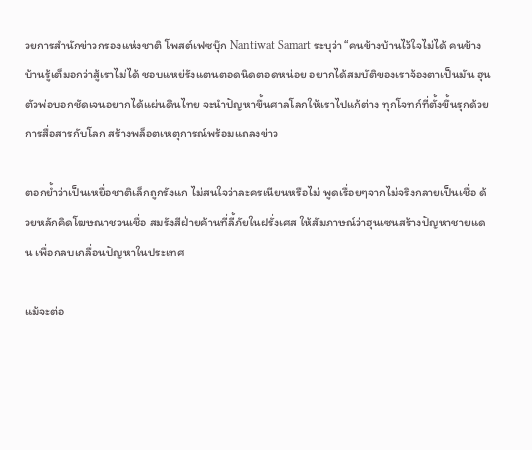วยการสำนักข่าวกรองแห่งชาติ โพสต์เฟซบุ๊ก Nantiwat Samart ระบุว่า “คนข้างบ้านไว้ใจไม่ได้ คนข้างบ้านรู้เต็มอกว่าสู้เราไม่ได้ ชอบแหย่รังแตนตอดนิดตอดหน่อย อยากได้สมบัติของเราจ้องตาเป็นมัน ฮุนตัวพ่อบอกชัดเจนอยากได้แผ่นดินไทย จะนำปัญหาขึ้นศาลโลกให้เราไปแก้ต่าง ทุกโจทก์ที่ตั้งขึ้นรุกด้วยการสื่อสารกับโลก สร้างพล็อตเหตุการณ์พร้อมแถลงข่าว

ตอกย้ำว่าเป็นเหยื่อชาติเล็กถูกรังแก ไม่สนใจว่าละครเนียนหรือไม่ พูดเรื่อยๆจากไม่จริงกลายเป็นเชื่อ ด้วยหลักคิดโฆษณาชวนเชื่อ สมรังสีฝ่ายค้านที่ลี้ภัยในฝรั่งเศส ให้สัมภาษณ์ว่าฮุนเซนสร้างปัญหาชายแดน เพื่อกลบเกลื่อนปัญหาในประเทศ

แม้จะต่อ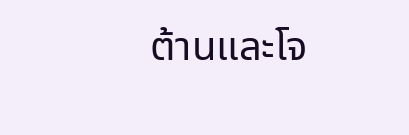ต้านและโจ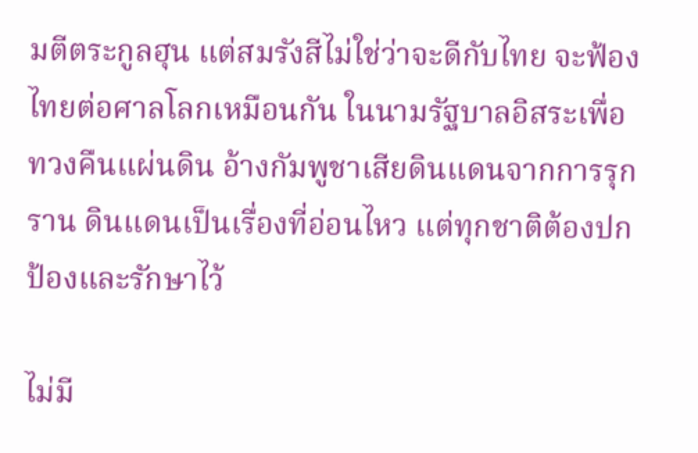มตีตระกูลฮุน แต่สมรังสีไม่ใช่ว่าจะดีกับไทย จะฟ้องไทยต่อศาลโลกเหมือนกัน ในนามรัฐบาลอิสระเพื่อทวงคืนแผ่นดิน อ้างกัมพูชาเสียดินแดนจากการรุกราน ดินแดนเป็นเรื่องที่อ่อนไหว แต่ทุกชาติต้องปกป้องและรักษาไว้

ไม่มี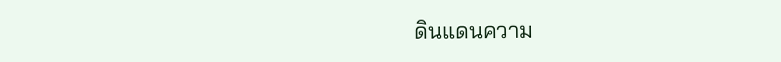ดินแดนความ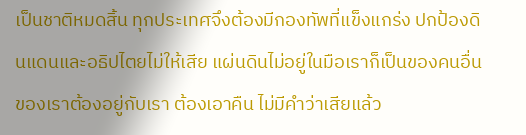เป็นชาติหมดสิ้น ทุกประเทศจึงต้องมีกองทัพที่แข็งแกร่ง ปกป้องดินแดนและอธิปไตยไม่ให้เสีย แผ่นดินไม่อยู่ในมือเราก็เป็นของคนอื่น ของเราต้องอยู่กับเรา ต้องเอาคืน ไม่มีคำว่าเสียแล้ว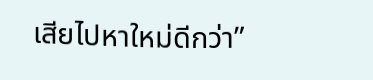เสียไปหาใหม่ดีกว่า”